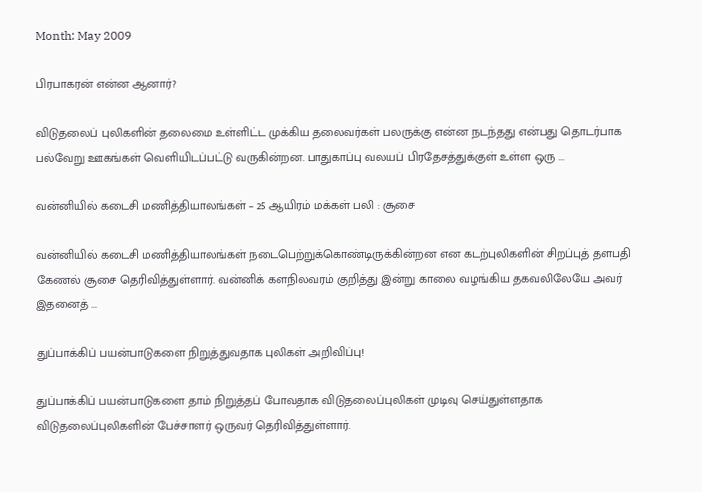Month: May 2009

பிரபாகரன் என்ன ஆனார்?

விடுதலைப் புலிகளின் தலைமை உள்ளிட்ட முக்கிய தலைவர்கள் பலருக்கு என்ன நடந்தது என்பது தொடர்பாக பல்வேறு ஊகங்கள் வெளியிடப்பட்டு வருகின்றன. பாதுகாப்பு வலயப் பிரதேசத்துக்குள் உள்ள ஒரு ...

வன்னியில் கடைசி மணித்தியாலங்கள் – 25 ஆயிரம் மக்கள் பலி : சூசை

வன்னியில் கடைசி மணித்தியாலங்கள் நடைபெற்றுக்கொண்டிருக்கின்றன என கடற்புலிகளின் சிறப்புத் தளபதி கேணல் சூசை தெரிவித்துள்ளார். வன்னிக் களநிலவரம் குறித்து இன்று காலை வழங்கிய தகவலிலேயே அவர் இதனைத் ...

துப்பாக்கிப் பயன்பாடுகளை நிறுத்துவதாக புலிகள் அறிவிப்பு!

துப்பாக்கிப் பயன்பாடுகளை தாம் நிறுத்தப் போவதாக விடுதலைப்புலிகள் முடிவு செய்துள்ளதாக விடுதலைப்புலிகளின் பேச்சாளர் ஒருவர் தெரிவித்துள்ளார்.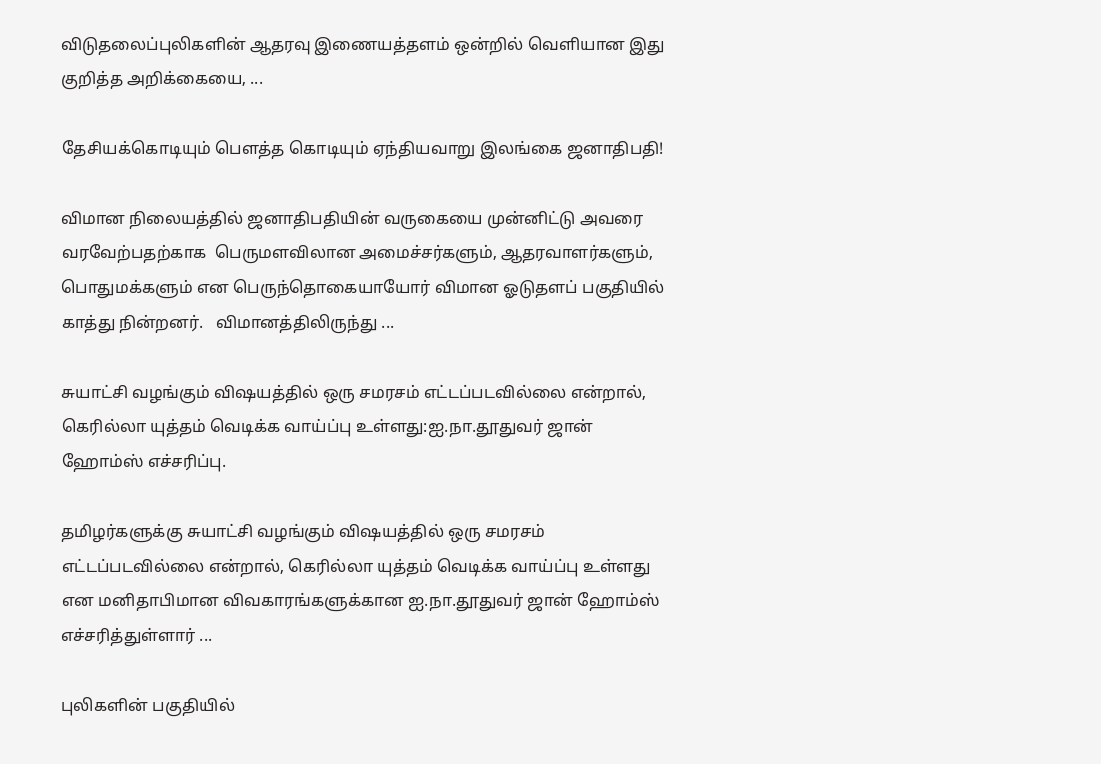விடுதலைப்புலிகளின் ஆதரவு இணையத்தளம் ஒன்றில் வெளியான இது குறித்த அறிக்கையை, ...

தேசியக்கொடியும் பெளத்த கொடியும் ஏந்தியவாறு இலங்கை ஜனாதிபதி!

விமான நிலையத்தில் ஜனாதிபதியின் வருகையை முன்னிட்டு அவரை வரவேற்பதற்காக  பெருமளவிலான அமைச்சர்களும், ஆதரவாளர்களும், பொதுமக்களும் என பெருந்தொகையாயோர் விமான ஓடுதளப் பகுதியில் காத்து நின்றனர்.   விமானத்திலிருந்து ...

சுயாட்சி வழங்கும் விஷயத்தில் ஒரு சமரசம் எட்டப்படவில்லை என்றால், கெரில்லா யுத்தம் வெடிக்க வாய்ப்பு உள்ளது:ஐ.நா.தூதுவர் ஜான் ஹோம்ஸ் எச்சரிப்பு.

தமிழர்களுக்கு சுயாட்சி வழங்கும் விஷயத்தில் ஒரு சமரசம் எட்டப்படவில்லை என்றால், கெரில்லா யுத்தம் வெடிக்க வாய்ப்பு உள்ளது என மனிதாபிமான விவகாரங்களுக்கான ஐ.நா.தூதுவர் ஜான் ஹோம்ஸ் எச்சரித்துள்ளார் ...

புலிகளின் பகுதியில்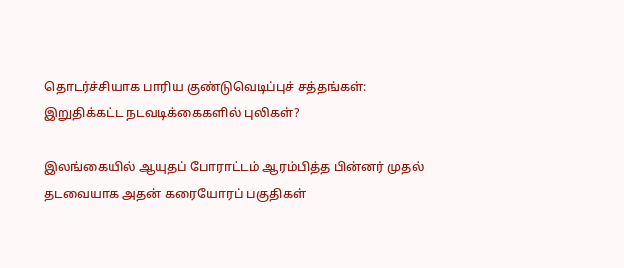தொடர்ச்சியாக பாரிய குண்டுவெடிப்புச் சத்தங்கள்: இறுதிக்கட்ட நடவடிக்கைகளில் புலிகள்?

இலங்கையில் ஆயுதப் போராட்டம் ஆரம்பித்த பின்னர் முதல் தடவையாக அதன் கரையோரப் பகுதிகள்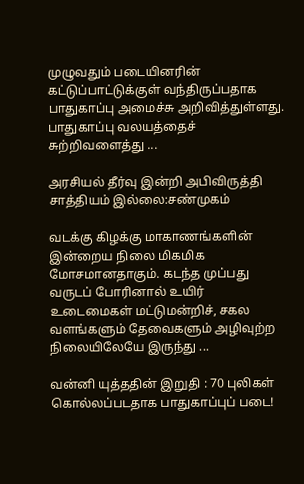முழுவதும் படையினரின் கட்டுப்பாட்டுக்குள் வந்திருப்பதாக பாதுகாப்பு அமைச்சு அறிவித்துள்ளது. பாதுகாப்பு வலயத்தைச் சுற்றிவளைத்து ...

அரசியல் தீர்வு இன்றி அபிவிருத்தி சாத்தியம் இல்லை:சண்முகம்

வடக்கு கிழக்கு மாகாணங்களின் இன்றைய நிலை மிகமிக மோசமானதாகும். கடந்த முப்பது வருடப் போரினால் உயிர் உடைமைகள் மட்டுமன்றிச், சகல வளங்களும் தேவைகளும் அழிவுற்ற நிலையிலேயே இருந்து ...

வன்னி யுத்ததின் இறுதி : 70 புலிகள் கொல்லப்படதாக பாதுகாப்புப் படை!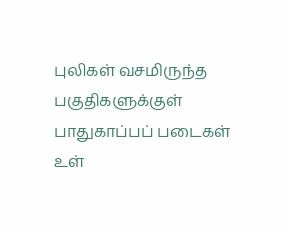புலிகள் வசமிருந்த பகுதிகளுக்குள் பாதுகாப்பப் படைகள்  உள்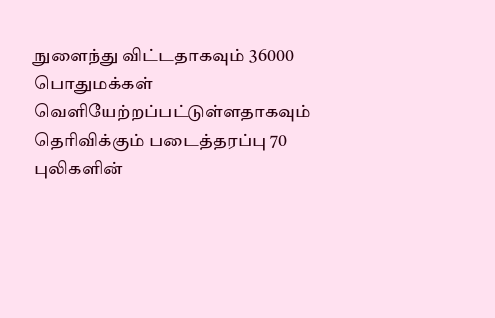நுளைந்து விட்டதாகவும் 36000 பொதுமக்கள் வெளியேற்றப்பட்டுள்ளதாகவும் தெரிவிக்கும் படைத்தரப்பு 70 புலிகளின்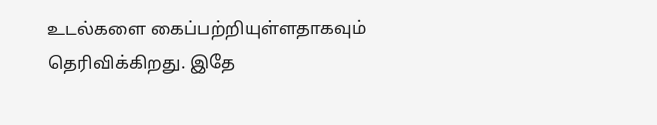உடல்களை கைப்பற்றியுள்ளதாகவும் தெரிவிக்கிறது. இதே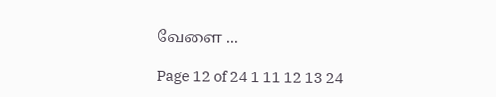வேளை ...

Page 12 of 24 1 11 12 13 24